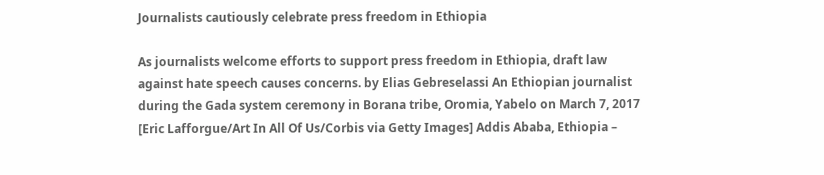Journalists cautiously celebrate press freedom in Ethiopia

As journalists welcome efforts to support press freedom in Ethiopia, draft law against hate speech causes concerns. by Elias Gebreselassi An Ethiopian journalist during the Gada system ceremony in Borana tribe, Oromia, Yabelo on March 7, 2017 [Eric Lafforgue/Art In All Of Us/Corbis via Getty Images] Addis Ababa, Ethiopia –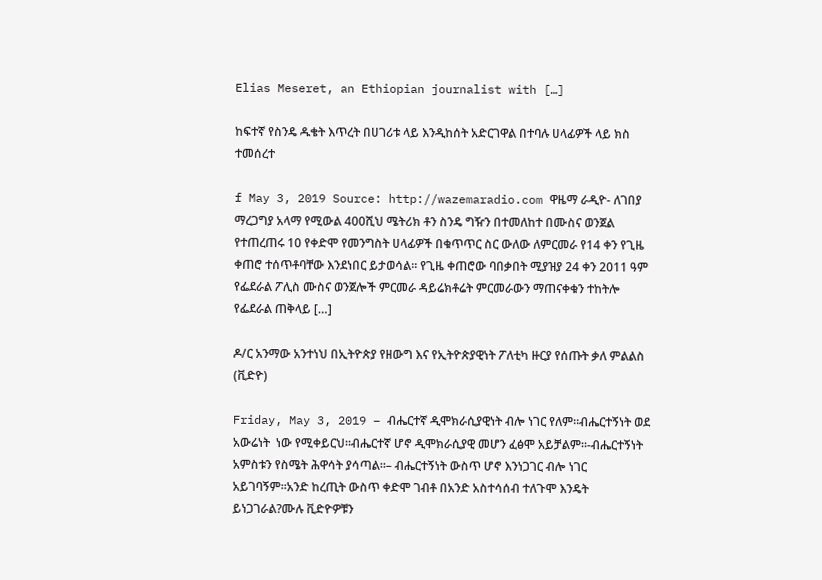Elias Meseret, an Ethiopian journalist with […]

ከፍተኛ የስንዴ ዱቄት እጥረት በሀገሪቱ ላይ እንዲከሰት አድርገዋል በተባሉ ሀላፊዎች ላይ ክስ ተመሰረተ

f May 3, 2019 Source: http://wazemaradio.com ዋዜማ ራዲዮ- ለገበያ ማረጋግያ አላማ የሚውል 400ሺህ ሜትሪክ ቶን ስንዴ ግዥን በተመለከተ በሙስና ወንጀል የተጠረጠሩ 10 የቀድሞ የመንግስት ሀላፊዎች በቁጥጥር ስር ውለው ለምርመራ የ14 ቀን የጊዜ ቀጠሮ ተሰጥቶባቸው እንደነበር ይታወሳል፡፡ የጊዜ ቀጠሮው ባበቃበት ሚያዝያ 24 ቀን 2011 ዓም የፌደራል ፖሊስ ሙስና ወንጀሎች ምርመራ ዳይሬክቶሬት ምርመራውን ማጠናቀቁን ተከትሎ የፌደራል ጠቅላይ […]

ዶ/ር አንማው አንተነህ በኢትዮጵያ የዘውግ እና የኢትዮጵያዊነት ፖለቲካ ዙርያ የሰጡት ቃለ ምልልስ (ቪድዮ)

Friday, May 3, 2019 – ብሔርተኛ ዲሞክራሲያዊነት ብሎ ነገር የለም።ብሔርተኝነት ወደ አውሬነት  ነው የሚቀይርህ።ብሔርተኛ ሆኖ ዲሞክራሲያዊ መሆን ፈፅሞ አይቻልም።-ብሔርተኝነት አምስቱን የስሜት ሕዋሳት ያሳጣል።– ብሔርተኝነት ውስጥ ሆኖ እንነጋገር ብሎ ነገር አይገባኝም።አንድ ከረጢት ውስጥ ቀድሞ ገብቶ በአንድ አስተሳሰብ ተለጉሞ እንዴት ይነጋገራል?ሙሉ ቪድዮዎቹን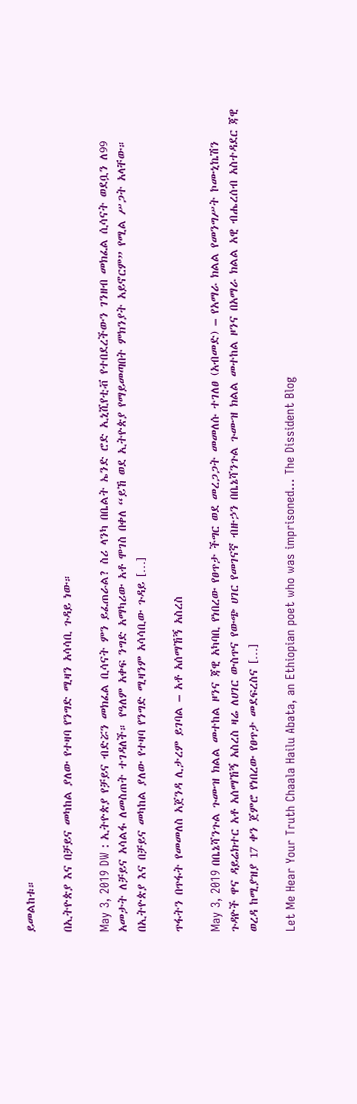ይመልከቱ።

በኢትዮጵያ እና በቻይና መካከል ያለው የተዛባ የንግድ ሚዛን አሳሳቢ ጉዳይ ነው።

May 3, 2019 DW : ኢትዮጵያ የቻይና ብድሯን መክፈል ቢሳናት ምን ይፈጠራል? ስሪ ላንካ በቤልት ኤንድ ሮድ ኢኒሺየቲቭ የተበደረችውን ገንዘብ መክፈል ሲሳናት ወደቧን ለ99 አመታት ለቻይና አሳልፋ ለመስጠት ተገዳለች። የዓለም አቀፍ ንግድ አማካሪው አቶ ሞገስ በቀለ “ይኸ ወደ ኢትዮጵያ የማይመጣበት ምክንያት አይኖርም” የሚል ሥጋት አላቸው። በኢትዮጵያ እና በቻይና መካከል ያለው የተዛባ የንግድ ሚዛንም አሳሳቢው ጉዳይ […]

ጥፋትን በጥፋት የመመለስ አጀንዳ ሊታረም ይገባል – አቶ አሰማኸኝ አስረስ

May 3, 2019 በቤኔሻንጉል ጉሙዝ ክልል መተከል ዞንና ጃዊ አካባቢ የነበረው የፀጥታ ችግር ወደ መረጋጋት መመለሱ ተገለፀ (አብመድ) – የአማራ ክልል የመንግሥት ኮሙኒኬሽን ጉዳዮች ዋና ዳይሬክተር አቶ አሰማኸኝ አስረስ ዛሬ ለሀገር ውስጥና የውጭ ሀገር የመገናኛ ብዙኃን በቤኔሻንጉል ጉሙዝ ክልል መተከል ዞንና በአማራ ክልል አዊ ብሔረሰብ አስተዳደር ጃዊ ወረዳ ከሚያዝያ 17 ቀን ጀምሮ የነበረው የፀጥታ መደፍረስና […]

Let Me Hear Your Truth Chaala Hailu Abata, an Ethiopian poet who was imprisoned… The Dissident Blog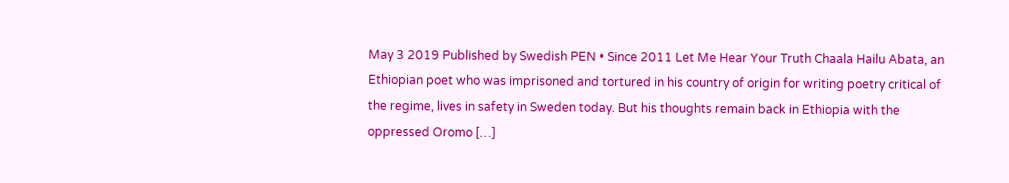May 3 2019 Published by Swedish PEN • Since 2011 Let Me Hear Your Truth Chaala Hailu Abata, an Ethiopian poet who was imprisoned and tortured in his country of origin for writing poetry critical of the regime, lives in safety in Sweden today. But his thoughts remain back in Ethiopia with the oppressed Oromo […]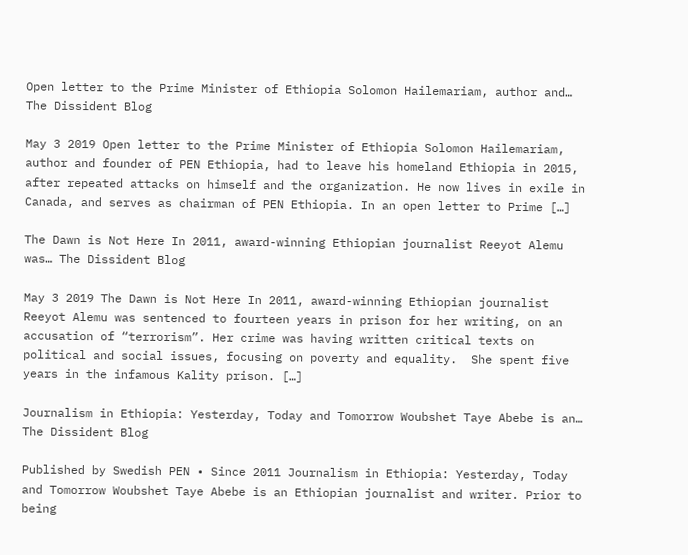Open letter to the Prime Minister of Ethiopia Solomon Hailemariam, author and… The Dissident Blog

May 3 2019 Open letter to the Prime Minister of Ethiopia Solomon Hailemariam, author and founder of PEN Ethiopia, had to leave his homeland Ethiopia in 2015, after repeated attacks on himself and the organization. He now lives in exile in Canada, and serves as chairman of PEN Ethiopia. In an open letter to Prime […]

The Dawn is Not Here In 2011, award-winning Ethiopian journalist Reeyot Alemu was… The Dissident Blog

May 3 2019 The Dawn is Not Here In 2011, award-winning Ethiopian journalist Reeyot Alemu was sentenced to fourteen years in prison for her writing, on an accusation of “terrorism”. Her crime was having written critical texts on political and social issues, focusing on poverty and equality.  She spent five years in the infamous Kality prison. […]

Journalism in Ethiopia: Yesterday, Today and Tomorrow Woubshet Taye Abebe is an… The Dissident Blog

Published by Swedish PEN • Since 2011 Journalism in Ethiopia: Yesterday, Today and Tomorrow Woubshet Taye Abebe is an Ethiopian journalist and writer. Prior to being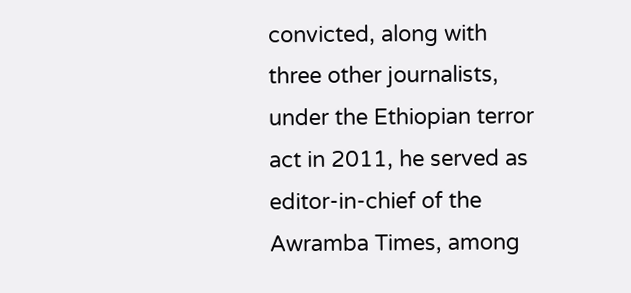convicted, along with three other journalists, under the Ethiopian terror act in 2011, he served as editor-in-chief of the Awramba Times, among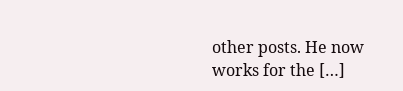other posts. He now works for the […]